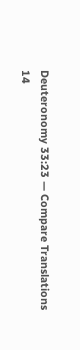Deuteronomy 33:23 — Compare Translations
14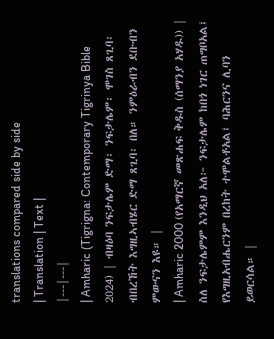translations compared side by side
| Translation | Text |
|---|---|
| Amharic (Tigrigna: Contemporary Tigrinya Bible 2024) | ብዛዕባ ንፍታሌም ድማ፡ ንፍታሌም፡ ሞገስ ጸጊባ፡ ብበረኸት እግዚኣብሄር ድማ ጸጊባ፡ በለ። ንምዕራብን ደቡብን ምውናን እዩ። |
| Amharic 2000 (የአማርኛ መጽሐፍ ቅዱስ (ሰማንያ አሃዱ)) | ስለ ንፍታሌምም እንዲህ አለ፦ ንፍታሌም ከበጎ ነገር ጠግቦአል፤ የእግዚአብሔርንም በረከት ተሞልቶአል፤ ባሕርንና ሊባን ይወርሳል። |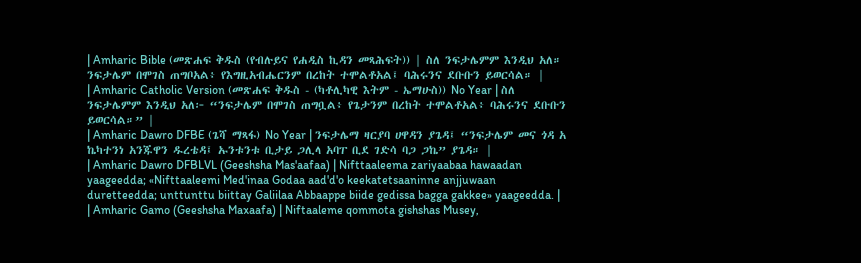| Amharic Bible (መጽሐፍ ቅዱስ (የብሉይና የሐዲስ ኪዳን መጻሕፍት)) | ስለ ንፍታሌምም እንዲህ አለ። ንፍታሌም በሞገስ ጠግቦአል፥ የእግዚአብሔርንም በረከት ተሞልቶአል፤ ባሕሩንና ደቡቡን ይወርሳል። |
| Amharic Catholic Version (መጽሐፍ ቅዱስ - (ካቶሊካዊ እትም - ኤማሁስ)) No Year | ስለ ንፍታሌምም እንዲህ አለ፦ “ንፍታሌም በሞገስ ጠግቧል፥ የጌታንም በረከት ተሞልቶአል፥ ባሕሩንና ደቡቡን ይወርሳል።” |
| Amharic Dawro DFBE (ጌሻ ማጻፋ) No Year | ንፍታሌማ ዛርያባ ሀዋዳን ያጌዳ፤ “ንፍታሌም መና ጎዳ አ ኬካተንነ አንጁዋን ዱረቴዳ፤ ኡንቱንቱ ቢታይ ጋሊላ አባፐ ቢደ ገድሳ ባጋ ጋኬ” ያጌዳ። |
| Amharic Dawro DFBLVL (Geeshsha Mas'aafaa) | Nifttaaleema zariyaabaa hawaadan yaageedda; «Nifttaaleemi Med'inaa Godaa aad'd'o keekatetsaaninne anjjuwaan duretteedda; unttunttu biittay Galiilaa Abbaappe biide gedissa bagga gakkee» yaageedda. |
| Amharic Gamo (Geeshsha Maxaafa) | Niftaaleme qommota gishshas Musey,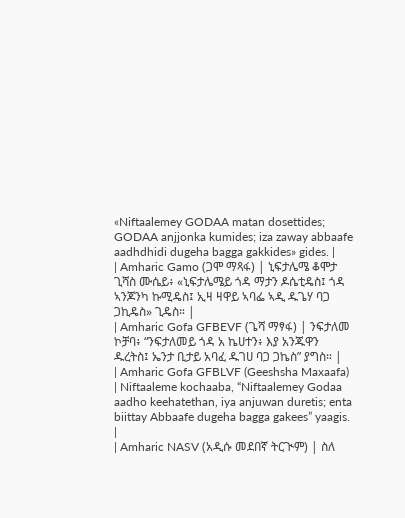«Niftaalemey GODAA matan dosettides; GODAA anjjonka kumides; iza zaway abbaafe aadhdhidi dugeha bagga gakkides» gides. |
| Amharic Gamo (ጋሞ ማጻፋ) | ኒፍታሌሜ ቆሞታ ጊሻስ ሙሴይ፥ «ኒፍታሌሜይ ጎዳ ማታን ዶሴቲዴስ፤ ጎዳ ኣንጆንካ ኩሚዴስ፤ ኢዛ ዛዋይ ኣባፌ ኣዲ ዱጌሃ ባጋ ጋኪዴስ» ጊዴስ። |
| Amharic Gofa GFBEVF (ጌሻ ማፃፋ) | ንፍታለመ ኮቻባ፥ “ንፍታለመይ ጎዳ አ ኬሀተን፥ እያ አንጁዋን ዱረትስ፤ ኤንታ ቢታይ አባፈ ዱገሀ ባጋ ጋኬስ” ያግስ። |
| Amharic Gofa GFBLVF (Geeshsha Maxaafa) | Niftaaleme kochaaba, “Niftaalemey Godaa aadho keehatethan, iya anjuwan duretis; enta biittay Abbaafe dugeha bagga gakees” yaagis. |
| Amharic NASV (አዲሱ መደበኛ ትርጒም) | ስለ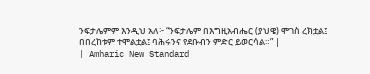ንፍታሌምም እንዲህ አለ፦ “ንፍታሌም በእግዚአብሔር (ያህዌ) ሞገስ ረክቷል፤ በበረከቱም ተሞልቷል፤ ባሕሩንና የደቡብን ምድር ይወርሳል።” |
| Amharic New Standard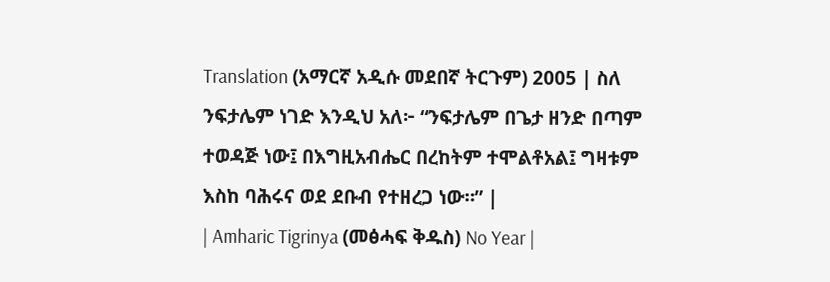Translation (አማርኛ አዲሱ መደበኛ ትርጉም) 2005 | ስለ ንፍታሌም ነገድ እንዲህ አለ፦ “ንፍታሌም በጌታ ዘንድ በጣም ተወዳጅ ነው፤ በእግዚአብሔር በረከትም ተሞልቶአል፤ ግዛቱም እስከ ባሕሩና ወደ ደቡብ የተዘረጋ ነው።” |
| Amharic Tigrinya (መፅሓፍ ቅዱስ) No Year |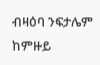ብዛዕባ ንፍታሌም ከምዙይ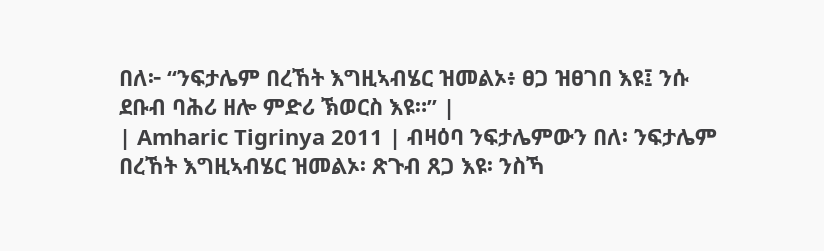በለ፦ “ንፍታሌም በረኸት እግዚኣብሄር ዝመልኦ፥ ፀጋ ዝፀገበ እዩ፤ ንሱ ደቡብ ባሕሪ ዘሎ ምድሪ ኽወርስ እዩ።” |
| Amharic Tigrinya 2011 | ብዛዕባ ንፍታሌምውን በለ፡ ንፍታሌም በረኸት እግዚኣብሄር ዝመልኦ፡ ጽጉብ ጸጋ እዩ፡ ንስኻ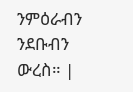ንምዕራብን ንደቡብን ውረስ። |